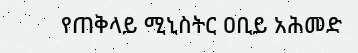የጠቅላይ ሚኒስትር ዐቢይ አሕመድ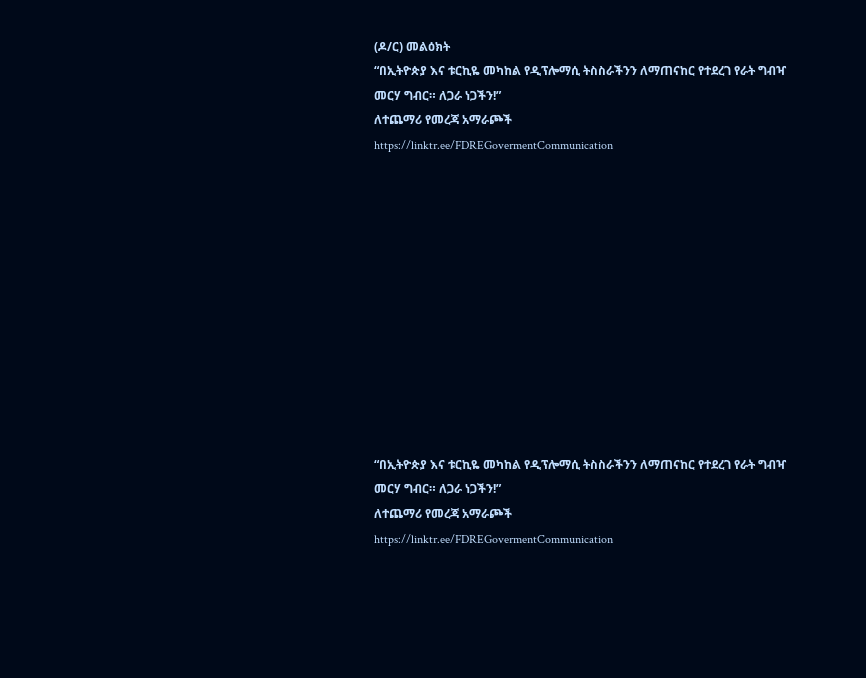(ዶ/ር) መልዕክት
“በኢትዮጵያ እና ቱርኪዬ መካከል የዲፕሎማሲ ትስስራችንን ለማጠናከር የተደረገ የራት ግብዣ መርሃ ግብር። ለጋራ ነጋችን!”
ለተጨማሪ የመረጃ አማራጮች
https://linktr.ee/FDREGovermentCommunication












“በኢትዮጵያ እና ቱርኪዬ መካከል የዲፕሎማሲ ትስስራችንን ለማጠናከር የተደረገ የራት ግብዣ መርሃ ግብር። ለጋራ ነጋችን!”
ለተጨማሪ የመረጃ አማራጮች
https://linktr.ee/FDREGovermentCommunication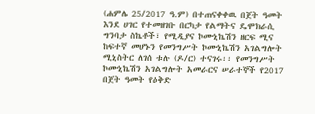(ሐምሌ 25/2017 ዓ.ም) በተጠናቀቀዉ በጀት ዓመት እንደ ሀገር የተመዘገቡ በርካታ የልማትና ዴሞክራሲ ግንባታ ስኬቶች፣ የሚዲያና ኮሙኒኬሽን ዘርፍ ሚና ከፍተኛ መሆኑን የመንግሥት ኮሙኒኬሽን አገልግሎት ሚኒስትር ለገሰ ቱሉ (ዶ/ር) ተናገሩ፡፡ የመንግሥት ኮሙኒኬሽን አገልግሎት አመራርና ሠራተኞች የ2017 በጀት ዓመት የዕቅድ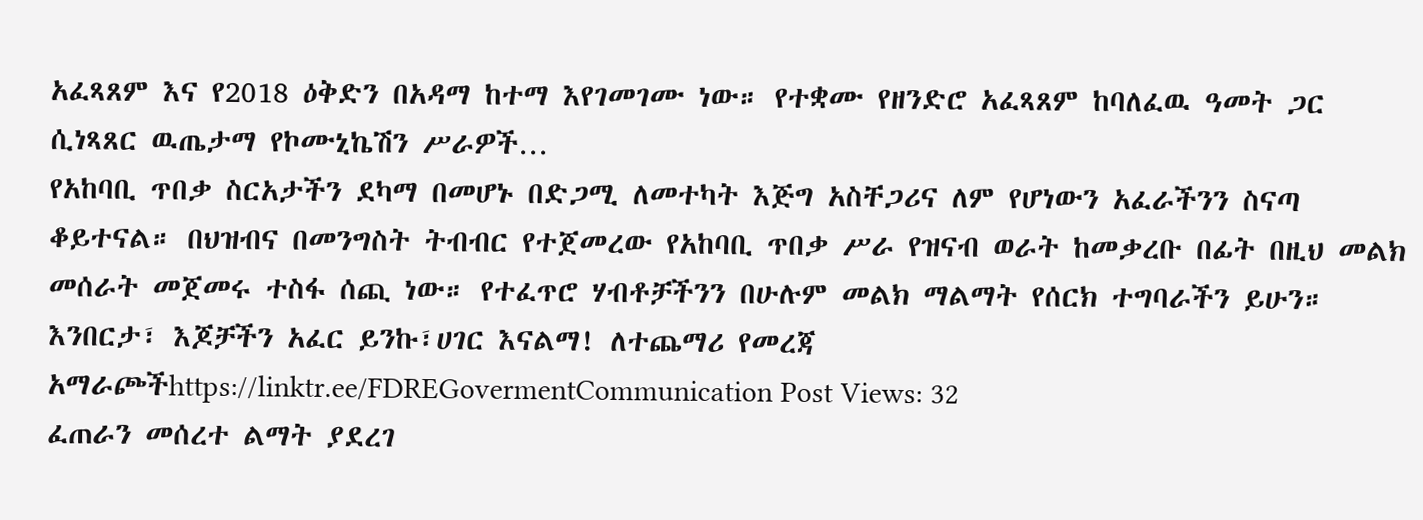አፈጻጸም እና የ2018 ዕቅድን በአዳማ ከተማ እየገመገሙ ነው። የተቋሙ የዘንድሮ አፈጻጸም ከባለፈዉ ዓመት ጋር ሲነጻጸር ዉጤታማ የኮሙኒኬሽን ሥራዎች…
የአከባቢ ጥበቃ ስርአታችን ደካማ በመሆኑ በድጋሚ ለመተካት እጅግ አስቸጋሪና ለም የሆነውን አፈራችንን ስናጣ ቆይተናል። በህዝብና በመንግስት ትብብር የተጀመረው የአከባቢ ጥበቃ ሥራ የዝናብ ወራት ከመቃረቡ በፊት በዚህ መልክ መሰራት መጀመሩ ተስፋ ሰጪ ነው። የተፈጥሮ ሃብቶቻችንን በሁሉም መልክ ማልማት የሰርክ ተግባራችን ይሁን። እንበርታ፣ እጆቻችን አፈር ይንኩ፣ሀገር እናልማ! ለተጨማሪ የመረጃ አማራጮችhttps://linktr.ee/FDREGovermentCommunication Post Views: 32
ፈጠራን መሰረተ ልማት ያደረገ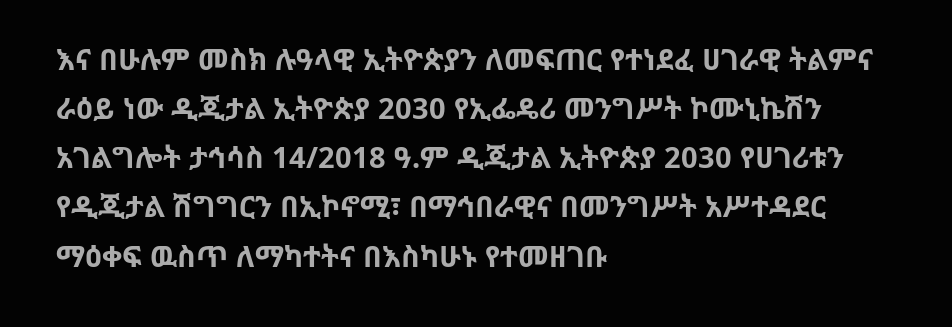እና በሁሉም መስክ ሉዓላዊ ኢትዮጵያን ለመፍጠር የተነደፈ ሀገራዊ ትልምና ራዕይ ነው ዲጂታል ኢትዮጵያ 2030 የኢፌዴሪ መንግሥት ኮሙኒኬሽን አገልግሎት ታኅሳስ 14/2018 ዓ.ም ዲጂታል ኢትዮጵያ 2030 የሀገሪቱን የዲጂታል ሽግግርን በኢኮኖሚ፣ በማኅበራዊና በመንግሥት አሥተዳደር ማዕቀፍ ዉስጥ ለማካተትና በእስካሁኑ የተመዘገቡ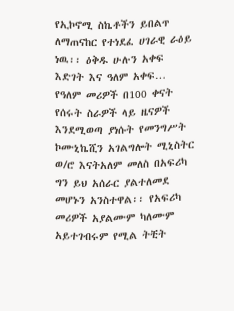የኢኮኖሚ ስኬቶችን ይበልጥ ለማጠናከር የተነደፈ ሀገራዊ ራዕይ ነዉ፡፡ ዕቅዱ ሁሉን አቀፍ እድገት እና ዓለም አቀፍ…
የዓለም መሪዎች በ100 ቀናት የሰሩት ስራዎች ላይ ዜናዎች እንደሚወጣ ያነሱት የመንግሥት ኮሙኒኬሺን አገልግሎት ሚኒስትር ወ/ሮ እናትአለም መለስ በአፍሪካ ግን ይህ አሰራር ያልተለመደ መሆኑን አንስተዋል፡፡ የአፍሪካ መሪዎች አያልሙም ካለሙም አይተገብሩም የሚል ትቺት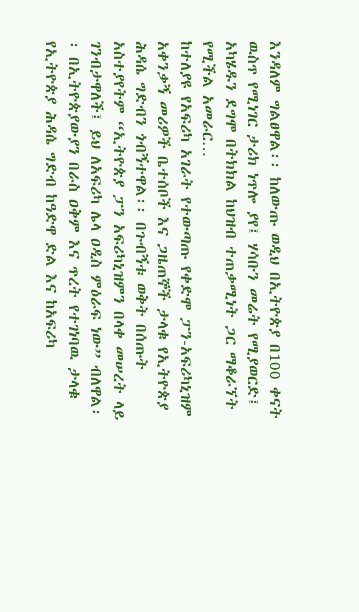እንዳለም ግልፀዋል፡፡ ከለውጡ ወዲህ በኢትዮጵያ በ100 ቀናት ዉስጥ የሚነገር ታሪክ ነጥሎ ያየ፤ ሃሳቡን መሬት የሚያወርድ፤ አካሄዱን ደግሞ በትክክል ከህዝብ ተጠቃሚነት ጋር ማቆራኘት የሚችል አመራር…
ከተለያዩ የአፍሪካ አገራት የተውጣጡ የቀድሞ ፓን-አፍሪካኒዝም አቀንቃኝ መሪዎች ቤተሰቦች እና ጋዜጠኞች ታላቁ የኢትዮጵያ ሕዳሴ ግድብን ጎብኝተዋል፡፡ በጉብኝቱ ወቅት በሰጡት አስተያየትም “ኢትዮጵያ ፓን አፍሪካኒዝምን በላቀ መሠረት ላይ ገንብታዋለች፤ ይህ ለአፍሪካ ሌላ ዐዲስ ምዕራፍ ነው” ብለዋል፡፡ በኢትዮጵያውያን በራስ ዐቅም እና ጥረት የተገነባዉ ታላቁ የኢትዮጵያ ሕዳሴ ግድብ ከዓድዋ ድል እና ከአፍሪካ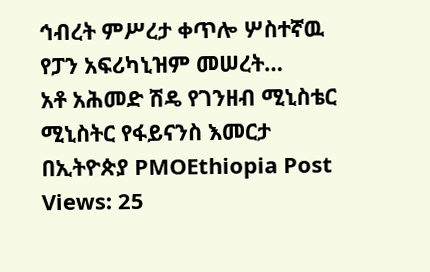ኅብረት ምሥረታ ቀጥሎ ሦስተኛዉ የፓን አፍሪካኒዝም መሠረት…
አቶ አሕመድ ሽዴ የገንዘብ ሚኒስቴር ሚኒስትር የፋይናንስ እመርታ በኢትዮጵያ PMOEthiopia Post Views: 25